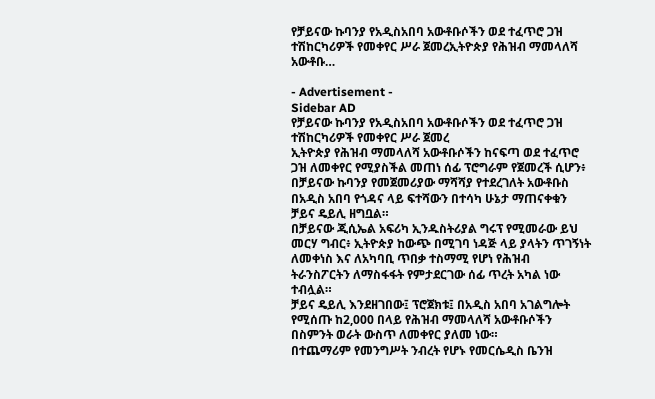የቻይናው ኩባንያ የአዲስአበባ አውቶቡሶችን ወደ ተፈጥሮ ጋዝ ተሽከርካሪዎች የመቀየር ሥራ ጀመረኢትዮጵያ የሕዝብ ማመላለሻ አውቶቡ…

- Advertisement -
Sidebar AD
የቻይናው ኩባንያ የአዲስአበባ አውቶቡሶችን ወደ ተፈጥሮ ጋዝ ተሽከርካሪዎች የመቀየር ሥራ ጀመረ
ኢትዮጵያ የሕዝብ ማመላለሻ አውቶቡሶችን ከናፍጣ ወደ ተፈጥሮ ጋዝ ለመቀየር የሚያስችል መጠነ ሰፊ ፕሮግራም የጀመረች ሲሆን፥ በቻይናው ኩባንያ የመጀመሪያው ማሻሻያ የተደረገለት አውቶቡስ በአዲስ አበባ የጎዳና ላይ ፍተሻውን በተሳካ ሁኔታ ማጠናቀቁን ቻይና ዴይሊ ዘግቧል።
በቻይናው ጂሲኤል አፍሪካ ኢንዱስትሪያል ግሩፕ የሚመራው ይህ መርሃ ግብር፥ ኢትዮጵያ ከውጭ በሚገባ ነዳጅ ላይ ያላትን ጥገኝነት ለመቀነስ እና ለአካባቢ ጥበቃ ተስማሚ የሆነ የሕዝብ ትራንስፖርትን ለማስፋፋት የምታደርገው ሰፊ ጥረት አካል ነው ተብሏል።
ቻይና ዴይሊ እንደዘገበው፤ ፕሮጀክቱ፤ በአዲስ አበባ አገልግሎት የሚሰጡ ከ2,000 በላይ የሕዝብ ማመላለሻ አውቶቡሶችን በስምንት ወራት ውስጥ ለመቀየር ያለመ ነው።
በተጨማሪም የመንግሥት ንብረት የሆኑ የመርሴዲስ ቤንዝ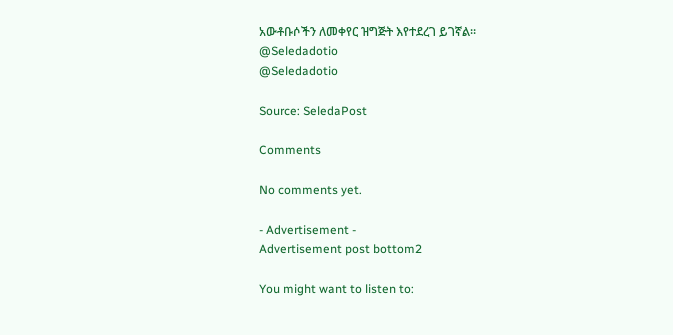አውቶቡሶችን ለመቀየር ዝግጅት እየተደረገ ይገኛል።
@Seledadotio
@Seledadotio

Source: SeledaPost

Comments

No comments yet.

- Advertisement -
Advertisement post bottom2

You might want to listen to: